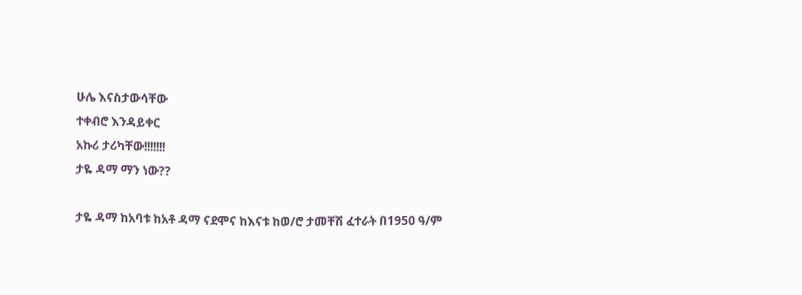ሁሌ እናስታውሳቸው
ተቀብሮ እንዳይቀር
አኩሪ ታሪካቸው!!!!!!!
ታዬ ዳማ ማን ነው??

ታዬ ዳማ ከአባቱ ከአቶ ዳማ ናደሞና ከእናቱ ከወ/ሮ ታመቸሽ ፈተራት በ1950 ዓ/ም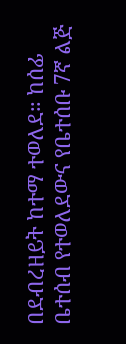በደብረዘይት ከተማ ተወለደ። ከሰፊ ቤተሰብ የተወለደውና የቤተሰቡ 7ኛ ልጅ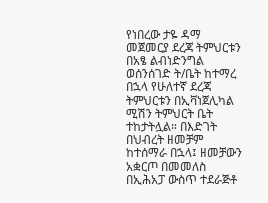የነበረው ታዬ ዳማ መጀመርያ ደረጃ ትምህርቱን በአፄ ልብነድንግል ወሰንሰገድ ት/ቤት ከተማረ በኋላ የሁለተኛ ደረጃ ትምህርቱን በኢቫነጀሊካል ሚሽን ትምህርት ቤት ተከታትሏል። በእድገት በህብረት ዘመቻም ከተሰማራ በኋላ፤ ዘመቻውን አቋርጦ በመመለስ በኢሕአፓ ውስጥ ተደራጅቶ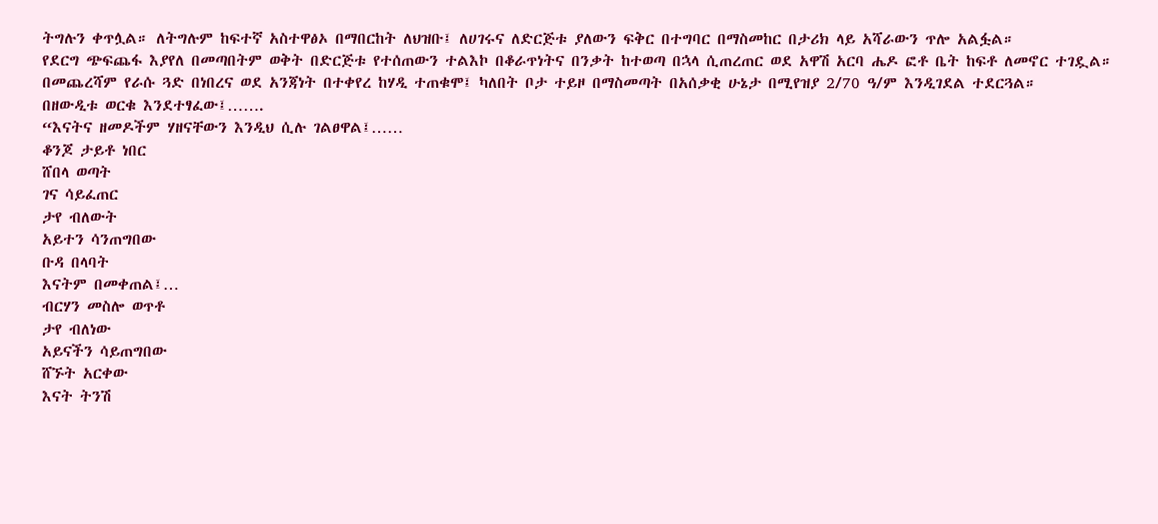ትግሉን ቀጥሏል። ለትግሉም ከፍተኛ አስተዋፅኦ በማበርከት ለህዝቡ፤ ለሀገሩና ለድርጅቱ ያለውን ፍቅር በተግባር በማስመከር በታሪክ ላይ አሻራውን ጥሎ አልፏል።
የደርግ ጭፍጨፋ እያየለ በመጣበትም ወቅት በድርጅቱ የተሰጠውን ተልእኮ በቆራጥነትና በንቃት ከተወጣ በኋላ ሲጠረጠር ወደ አዋሽ አርባ ሔዶ ፎቶ ቤት ከፍቶ ለመኖር ተገዷል። በመጨረሻም የራሱ ጓድ በነበረና ወደ አንጃነት በተቀየረ ከሃዲ ተጠቁሞ፤ ካለበት ቦታ ተይዞ በማስመጣት በአሰቃቂ ሁኔታ በሚየዝያ 2/70 ዓ/ም እንዲገደል ተደርጓል።
በዘውዲቱ ወርቁ እንደተፃፈው፤…….
“እናትና ዘመዶችም ሃዘናቸውን እንዲህ ሲሉ ገልፀዋል፤……
ቆንጆ ታይቶ ነበር
ሸበላ ወጣት
ገና ሳይፈጠር
ታየ ብለውት
አይተን ሳንጠግበው
ቡዳ በላባት
እናትም በመቀጠል፤…
ብርሃን መስሎ ወጥቶ
ታየ ብለነው
አይናችን ሳይጠግበው
ሸኙት አርቀው
እናት ትንሽ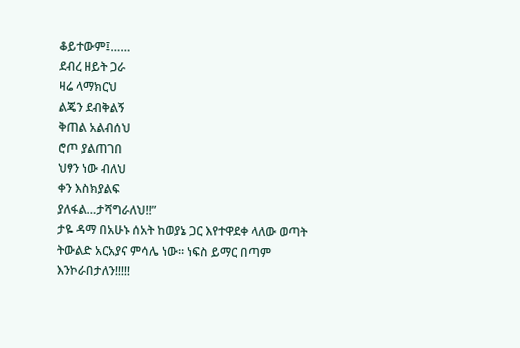ቆይተውም፤……
ደብረ ዘይት ጋራ
ዛሬ ላማክርህ
ልጄን ደብቅልኝ
ቅጠል አልብሰህ
ሮጦ ያልጠገበ
ህፃን ነው ብለህ
ቀን እስክያልፍ
ያለፋል…ታሻግራለህ!!”
ታዬ ዳማ በአሁኑ ሰአት ከወያኔ ጋር እየተዋደቀ ላለው ወጣት ትውልድ አርአያና ምሳሌ ነው። ነፍስ ይማር በጣም እንኮራበታለን!!!!!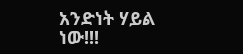አንድነት ሃይል ነው!!!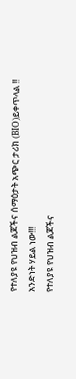የተለያዩ የህዝብ ልጆችና ሰማዕታት አጭር ታሪክ (BIO)ይቀጥላል !!
አንድነት ሃይል ነው!!!
የተለያዩ የህዝብ ልጆችና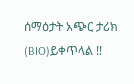ሰማዕታት አጭር ታሪክ (BIO)ይቀጥላል !!